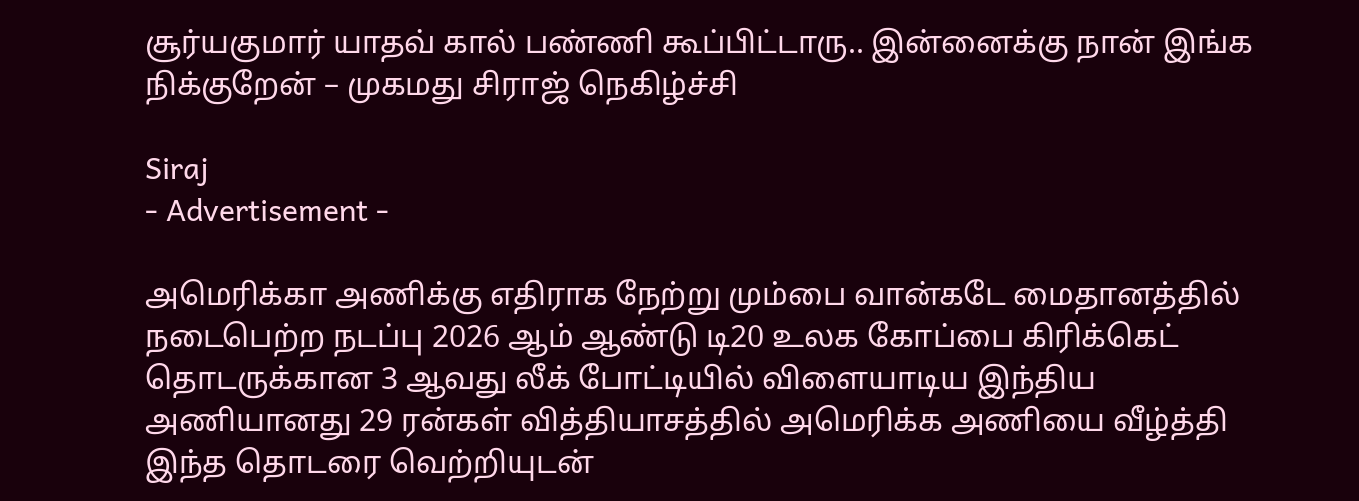சூர்யகுமார் யாதவ் கால் பண்ணி கூப்பிட்டாரு.. இன்னைக்கு நான் இங்க நிக்குறேன் – முகமது சிராஜ் நெகிழ்ச்சி

Siraj
- Advertisement -

அமெரிக்கா அணிக்கு எதிராக நேற்று மும்பை வான்கடே மைதானத்தில் நடைபெற்ற நடப்பு 2026 ஆம் ஆண்டு டி20 உலக கோப்பை கிரிக்கெட் தொடருக்கான 3 ஆவது லீக் போட்டியில் விளையாடிய இந்திய அணியானது 29 ரன்கள் வித்தியாசத்தில் அமெரிக்க அணியை வீழ்த்தி இந்த தொடரை வெற்றியுடன்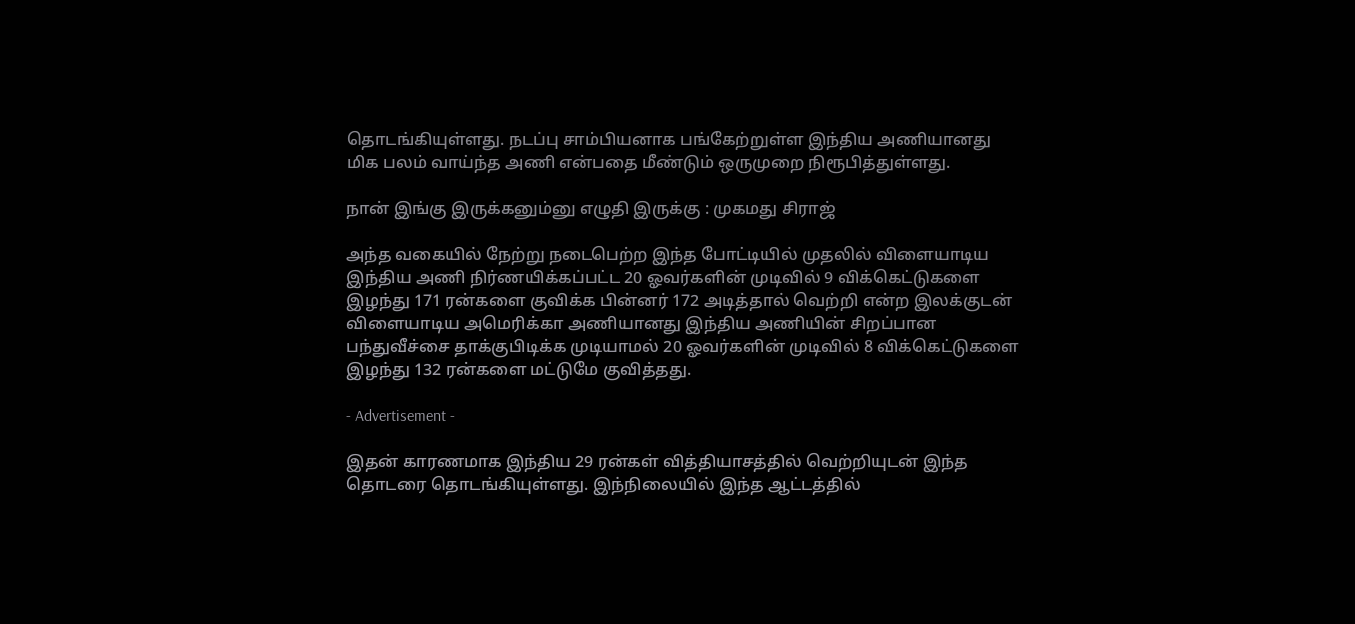தொடங்கியுள்ளது. நடப்பு சாம்பியனாக பங்கேற்றுள்ள இந்திய அணியானது மிக பலம் வாய்ந்த அணி என்பதை மீண்டும் ஒருமுறை நிரூபித்துள்ளது.

நான் இங்கு இருக்கனும்னு எழுதி இருக்கு : முகமது சிராஜ்

அந்த வகையில் நேற்று நடைபெற்ற இந்த போட்டியில் முதலில் விளையாடிய இந்திய அணி நிர்ணயிக்கப்பட்ட 20 ஓவர்களின் முடிவில் 9 விக்கெட்டுகளை இழந்து 171 ரன்களை குவிக்க பின்னர் 172 அடித்தால் வெற்றி என்ற இலக்குடன் விளையாடிய அமெரிக்கா அணியானது இந்திய அணியின் சிறப்பான பந்துவீச்சை தாக்குபிடிக்க முடியாமல் 20 ஓவர்களின் முடிவில் 8 விக்கெட்டுகளை இழந்து 132 ரன்களை மட்டுமே குவித்தது.

- Advertisement -

இதன் காரணமாக இந்திய 29 ரன்கள் வித்தியாசத்தில் வெற்றியுடன் இந்த தொடரை தொடங்கியுள்ளது. இந்நிலையில் இந்த ஆட்டத்தில்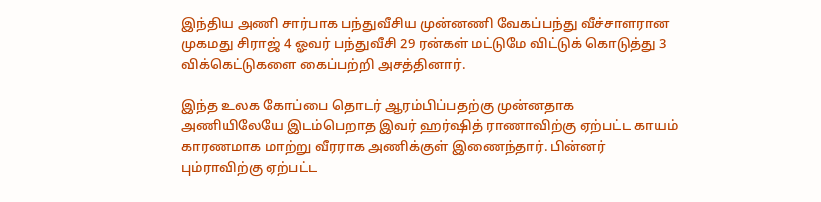இந்திய அணி சார்பாக பந்துவீசிய முன்னணி வேகப்பந்து வீச்சாளரான முகமது சிராஜ் 4 ஓவர் பந்துவீசி 29 ரன்கள் மட்டுமே விட்டுக் கொடுத்து 3 விக்கெட்டுகளை கைப்பற்றி அசத்தினார்.

இந்த உலக கோப்பை தொடர் ஆரம்பிப்பதற்கு முன்னதாக அணியிலேயே இடம்பெறாத இவர் ஹர்ஷித் ராணாவிற்கு ஏற்பட்ட காயம் காரணமாக மாற்று வீரராக அணிக்குள் இணைந்தார். பின்னர் பும்ராவிற்கு ஏற்பட்ட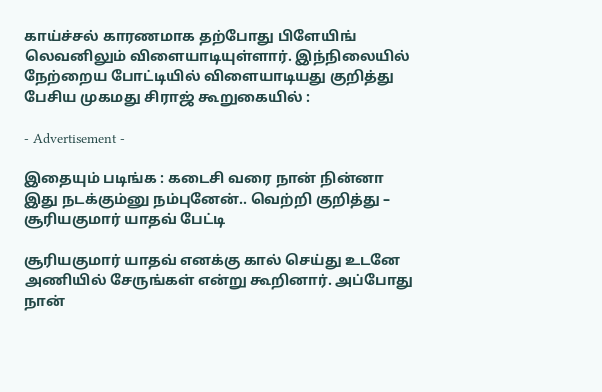காய்ச்சல் காரணமாக தற்போது பிளேயிங் லெவனிலும் விளையாடியுள்ளார். இந்நிலையில் நேற்றைய போட்டியில் விளையாடியது குறித்து பேசிய முகமது சிராஜ் கூறுகையில் :

- Advertisement -

இதையும் படிங்க : கடைசி வரை நான் நின்னா இது நடக்கும்னு நம்புனேன்.. வெற்றி குறித்து – சூரியகுமார் யாதவ் பேட்டி

சூரியகுமார் யாதவ் எனக்கு கால் செய்து உடனே அணியில் சேருங்கள் என்று கூறினார். அப்போது நான்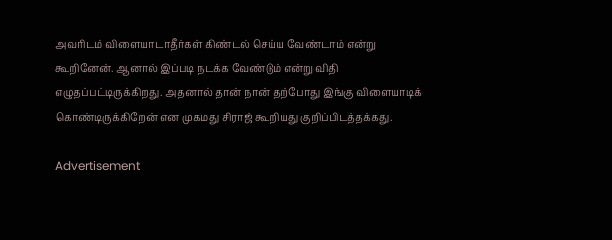அவரிடம் விளையாடாதீர்கள் கிண்டல் செய்ய வேண்டாம் என்று கூறினேன். ஆனால் இப்படி நடக்க வேண்டும் என்று விதி எழுதப்பட்டிருக்கிறது. அதனால் தான் நான் தற்போது இங்கு விளையாடிக் கொண்டிருக்கிறேன் என முகமது சிராஜ் கூறியது குறிப்பிடத்தக்கது.

Advertisement